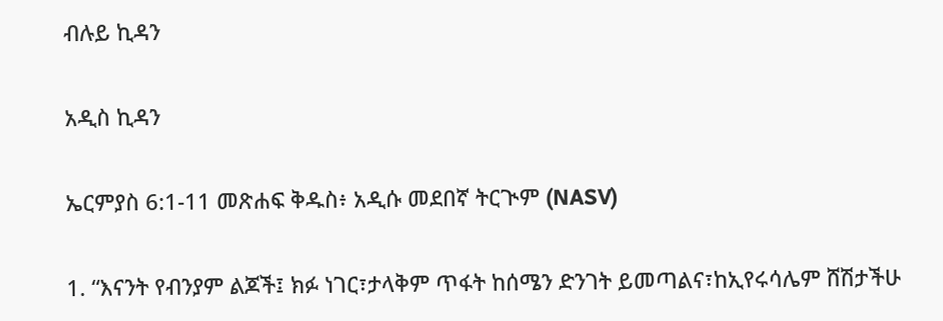ብሉይ ኪዳን

አዲስ ኪዳን

ኤርምያስ 6:1-11 መጽሐፍ ቅዱስ፥ አዲሱ መደበኛ ትርጒም (NASV)

1. “እናንት የብንያም ልጆች፤ ክፉ ነገር፣ታላቅም ጥፋት ከሰሜን ድንገት ይመጣልና፣ከኢየሩሳሌም ሸሽታችሁ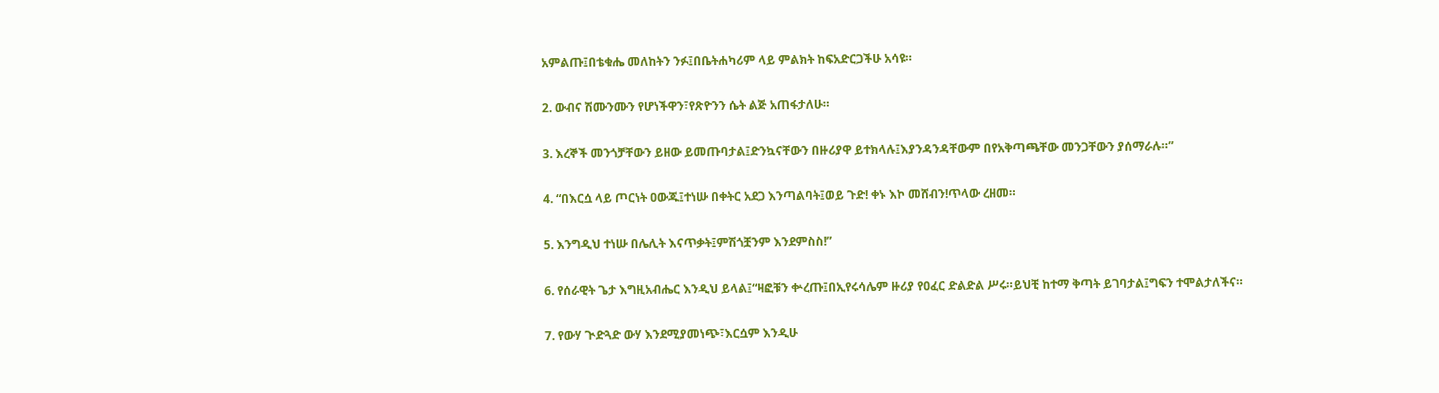አምልጡ፤በቴቁሔ መለከትን ንፉ፤በቤትሐካሪም ላይ ምልክት ከፍአድርጋችሁ አሳዩ።

2. ውብና ሽሙንሙን የሆነችዋን፣የጽዮንን ሴት ልጅ አጠፋታለሁ።

3. እረኞች መንጎቻቸውን ይዘው ይመጡባታል፤ድንኳናቸውን በዙሪያዋ ይተክላሉ፤እያንዳንዳቸውም በየአቅጣጫቸው መንጋቸውን ያሰማራሉ።”

4. “በእርሷ ላይ ጦርነት ዐውጁ፤ተነሡ በቀትር አደጋ እንጣልባት፤ወይ ጉድ! ቀኑ እኮ መሸብን!ጥላው ረዘመ።

5. እንግዲህ ተነሡ በሌሊት እናጥቃት፤ምሽጎቿንም እንደምስስ!”

6. የሰራዊት ጌታ እግዚአብሔር እንዲህ ይላል፤“ዛፎቹን ቍረጡ፤በኢየሩሳሌም ዙሪያ የዐፈር ድልድል ሥሩ።ይህቺ ከተማ ቅጣት ይገባታል፤ግፍን ተሞልታለችና።

7. የውሃ ጒድጓድ ውሃ እንደሚያመነጭ፣እርሷም እንዲሁ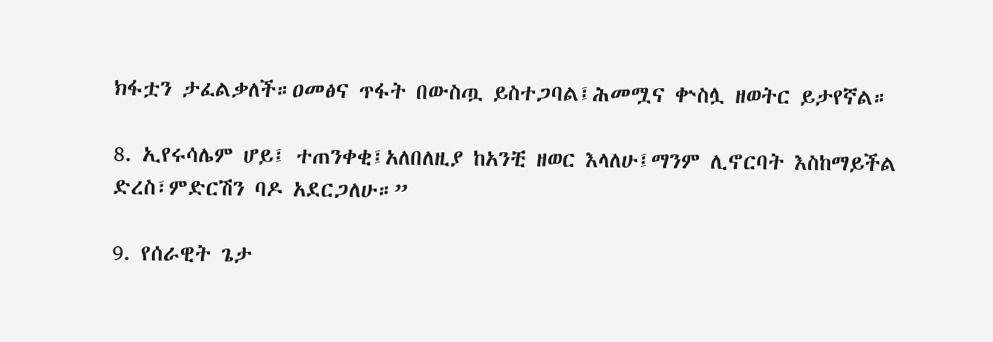ክፋቷን ታፈልቃለች።ዐመፅና ጥፋት በውስጧ ይስተጋባል፤ሕመሟና ቍስሏ ዘወትር ይታየኛል።

8. ኢየሩሳሌም ሆይ፤ ተጠንቀቂ፤አለበለዚያ ከአንቺ ዘወር እላለሁ፤ማንም ሊኖርባት እስከማይችል ድረስ፣ምድርሽን ባዶ አደርጋለሁ።”

9. የሰራዊት ጌታ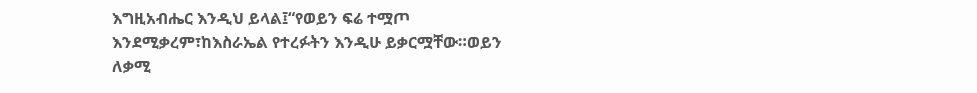እግዚአብሔር እንዲህ ይላል፤“የወይን ፍሬ ተሟጦ እንደሚቃረም፣ከእስራኤል የተረፉትን እንዲሁ ይቃርሟቸው።ወይን ለቃሚ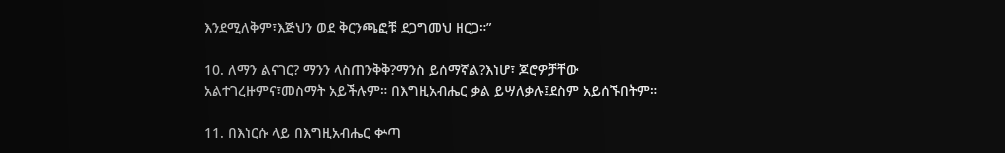እንደሚለቅም፣እጅህን ወደ ቅርንጫፎቹ ደጋግመህ ዘርጋ።”

10. ለማን ልናገር? ማንን ላስጠንቅቅ?ማንስ ይሰማኛል?እነሆ፣ ጆሮዎቻቸው አልተገረዙምና፣መስማት አይችሉም። በእግዚአብሔር ቃል ይሣለቃሉ፤ደስም አይሰኙበትም።

11. በእነርሱ ላይ በእግዚአብሔር ቍጣ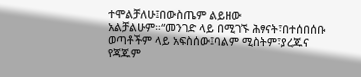ተሞልቻለሁ፤በውስጤም ልይዘው አልቻልሁም።“መንገድ ላይ በሚገኙ ሕፃናት፣በተሰበሰቡ ወጣቶችም ላይ አፍስሰው፤ባልም ሚስትም፣ያረጁና የጃጁም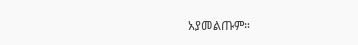አያመልጡም።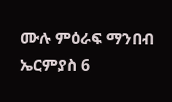ሙሉ ምዕራፍ ማንበብ ኤርምያስ 6